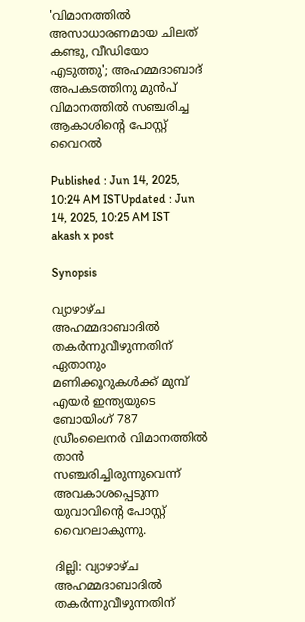'വിമാനത്തിൽ അസാധാരണമായ ചിലത് കണ്ടു, വീഡിയോ എടുത്തു'; അഹമ്മദാബാദ് അപകടത്തിനു മുൻപ് വിമാനത്തിൽ സഞ്ചരിച്ച ആകാശിന്റെ പോസ്റ്റ് വൈറൽ

Published : Jun 14, 2025, 10:24 AM ISTUpdated : Jun 14, 2025, 10:25 AM IST
akash x post

Synopsis

വ്യാഴാഴ്‌ച അഹമ്മദാബാദിൽ തകർന്നുവീഴുന്നതിന് ഏതാനും മണിക്കൂറുകൾക്ക് മുമ്പ് എയർ ഇന്ത്യയുടെ ബോയിംഗ് 787 ഡ്രീംലൈനർ വിമാനത്തിൽ താൻ സഞ്ചരിച്ചിരുന്നുവെന്ന് അവകാശപ്പെടുന്ന യുവാവിന്റെ പോസ്റ്റ് വൈറലാകുന്നു.

ദില്ലി: വ്യാഴാഴ്‌ച അഹമ്മദാബാദിൽ തകർന്നുവീഴുന്നതിന്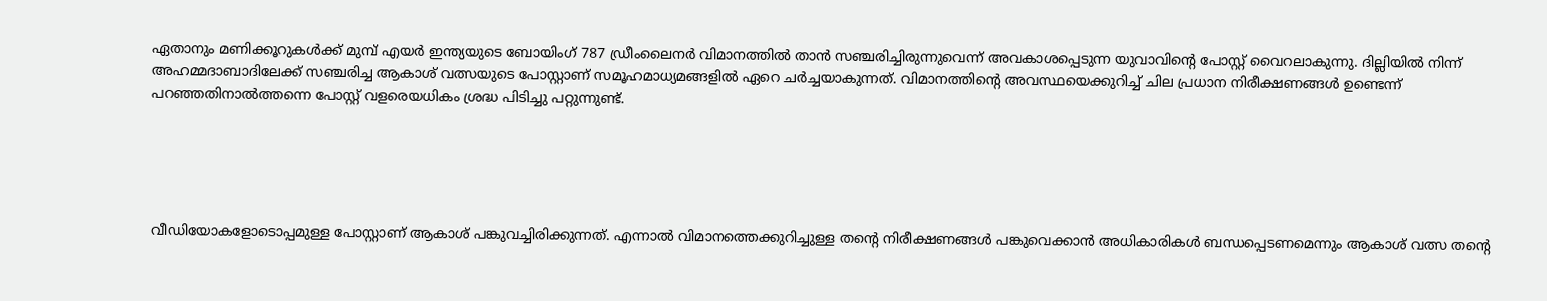ഏതാനും മണിക്കൂറുകൾക്ക് മുമ്പ് എയർ ഇന്ത്യയുടെ ബോയിംഗ് 787 ഡ്രീംലൈനർ വിമാനത്തിൽ താൻ സഞ്ചരിച്ചിരുന്നുവെന്ന് അവകാശപ്പെടുന്ന യുവാവിന്റെ പോസ്റ്റ് വൈറലാകുന്നു. ദില്ലിയിൽ നിന്ന് അഹമ്മദാബാദിലേക്ക് സഞ്ചരിച്ച ആകാശ് വത്സയുടെ പോസ്റ്റാണ് സമൂഹമാധ്യമങ്ങളിൽ ഏറെ ചർച്ചയാകുന്നത്. വിമാനത്തിന്റെ അവസ്ഥയെക്കുറിച്ച് ചില പ്രധാന നിരീക്ഷണങ്ങൾ ഉണ്ടെന്ന് പറഞ്ഞതിനാൽത്തന്നെ പോസ്റ്റ് വളരെയധികം ശ്രദ്ധ പിടിച്ചു പറ്റുന്നുണ്ട്.





വീഡിയോകളോടൊപ്പമുള്ള പോസ്റ്റാണ് ആകാശ് പങ്കുവച്ചിരിക്കുന്നത്. എന്നാൽ വിമാനത്തെക്കുറിച്ചുള്ള തന്റെ നിരീക്ഷണങ്ങൾ പങ്കുവെക്കാൻ അധികാരികൾ ബന്ധപ്പെടണമെന്നും ആകാശ് വത്സ തന്റെ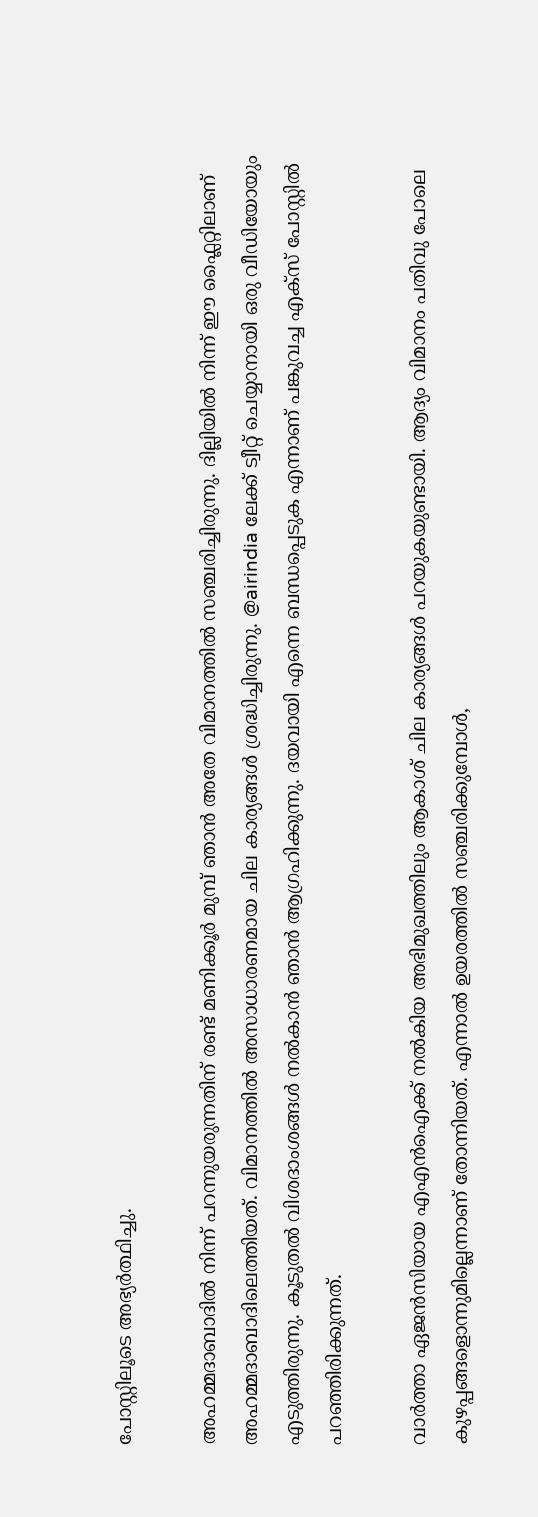പോസ്റ്റിലൂടെ അഭ്യർത്ഥിച്ചു.

അഹമ്മദാബാദിൽ നിന്ന് പറന്നുയരുന്നതിന് രണ്ട് മണിക്കൂർ മുമ്പ് ഞാൻ അതേ വിമാനത്തിൽ സഞ്ചരിച്ചിരുന്നു. ദില്ലിയിൽ നിന്ന് ഈ ഫ്ലൈറ്റിലാണ് അഹമ്മദാബാദിലെത്തിയത്. വിമാനത്തിൽ അസാധാരണമായ ചില കാര്യങ്ങൾ ശ്രദ്ധിച്ചിരുന്നു. @airindia ലേക്ക് ട്വീറ്റ് ചെയ്യാനായി ഒരു വീഡിയോയും എടുത്തിരുന്നു. കൂടുതൽ വിശദാംശങ്ങൾ നൽകാൻ ഞാൻ ആഗ്രഹിക്കുന്നു. ദയവായി എന്നെ ബന്ധപ്പെടുക എന്നാണ് പങ്കുവച്ച എക്സ് പോസ്റ്റിൽ പറഞ്ഞിരിക്കുന്നത്.

വാർത്താ ഏജൻസിയായ എഎൻഐക്ക് നൽകിയ അഭിമുഖത്തിലും ആകാശ് ചില കാര്യങ്ങൾ പറയുകയുണ്ടായി. ആദ്യം വിമാനം പതിവു പോലെ കുഴപ്പങ്ങളൊന്നുമില്ലെന്നാണ് തോന്നിയത്. എന്നാൽ ഉയരത്തിൽ സഞ്ചരിക്കുമ്പോൾ,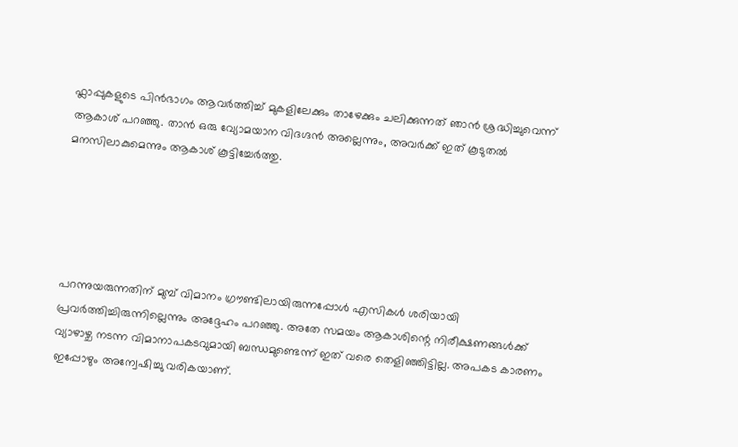ഫ്ലാപ്പുകളുടെ പിൻഭാഗം ആവർത്തിച്ച് മുകളിലേക്കും താഴേക്കും ചലിക്കുന്നത് ഞാൻ ശ്രദ്ധിച്ചുവെന്ന് ആകാശ് പറഞ്ഞു. താൻ ഒരു വ്യോമയാന വിദഗ്ദൻ അല്ലെന്നും, അവർക്ക് ഇത് കൂടുതൽ മനസിലാകുമെന്നും ആകാശ് കൂട്ടിച്ചേ‍‍ർത്തു.





പറന്നുയരുന്നതിന് മുമ്പ് വിമാനം ഗ്രൗണ്ടിലായിരുന്നപ്പോൾ എസികൾ ശരിയായി പ്രവർത്തിച്ചിരുന്നില്ലെന്നും അദ്ദേഹം പറഞ്ഞു. അതേ സമയം ആകാശിന്റെ നിരീക്ഷണങ്ങൾക്ക് വ്യാഴാഴ്ച നടന്ന വിമാനാപകടവുമായി ബന്ധമുണ്ടെന്ന് ഇത് വരെ തെളിഞ്ഞിട്ടില്ല. അപകട കാരണം ഇപ്പോഴും അന്വേഷിച്ചു വരികയാണ്.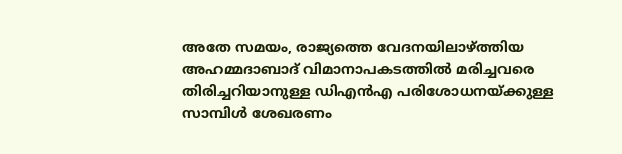അതേ സമയം, രാജ്യത്തെ വേദനയിലാഴ്ത്തിയ അഹമ്മദാബാദ് വിമാനാപകടത്തിൽ മരിച്ചവരെ തിരിച്ചറിയാനുള്ള ഡിഎൻഎ പരിശോധനയ്ക്കുള്ള സാമ്പിൾ ശേഖരണം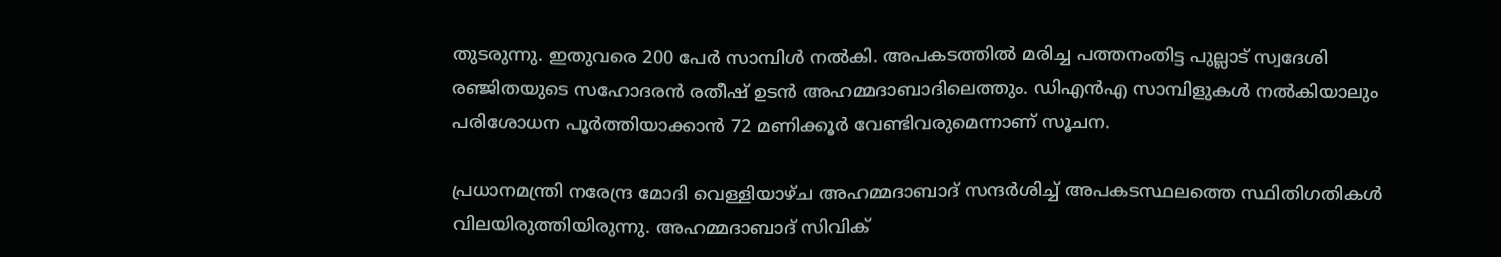തുടരുന്നു. ഇതുവരെ 200 പേർ സാമ്പിൾ നൽകി. അപകടത്തിൽ മരിച്ച പത്തനംതിട്ട പുല്ലാട് സ്വദേശി രഞ്ജിതയുടെ സഹോദരൻ രതീഷ് ഉടൻ അഹമ്മദാബാദിലെത്തും. ഡിഎൻഎ സാമ്പിളുകൾ നൽകിയാലും പരിശോധന പൂർത്തിയാക്കാൻ 72 മണിക്കൂർ വേണ്ടിവരുമെന്നാണ് സൂചന.

പ്രധാനമന്ത്രി നരേന്ദ്ര മോദി വെള്ളിയാഴ്ച അഹമ്മദാബാദ് സന്ദർശിച്ച് അപകടസ്ഥലത്തെ സ്ഥിതിഗതികൾ വിലയിരുത്തിയിരുന്നു. അഹമ്മദാബാദ് സിവിക്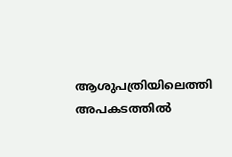ആശുപത്രിയിലെത്തി അപകടത്തിൽ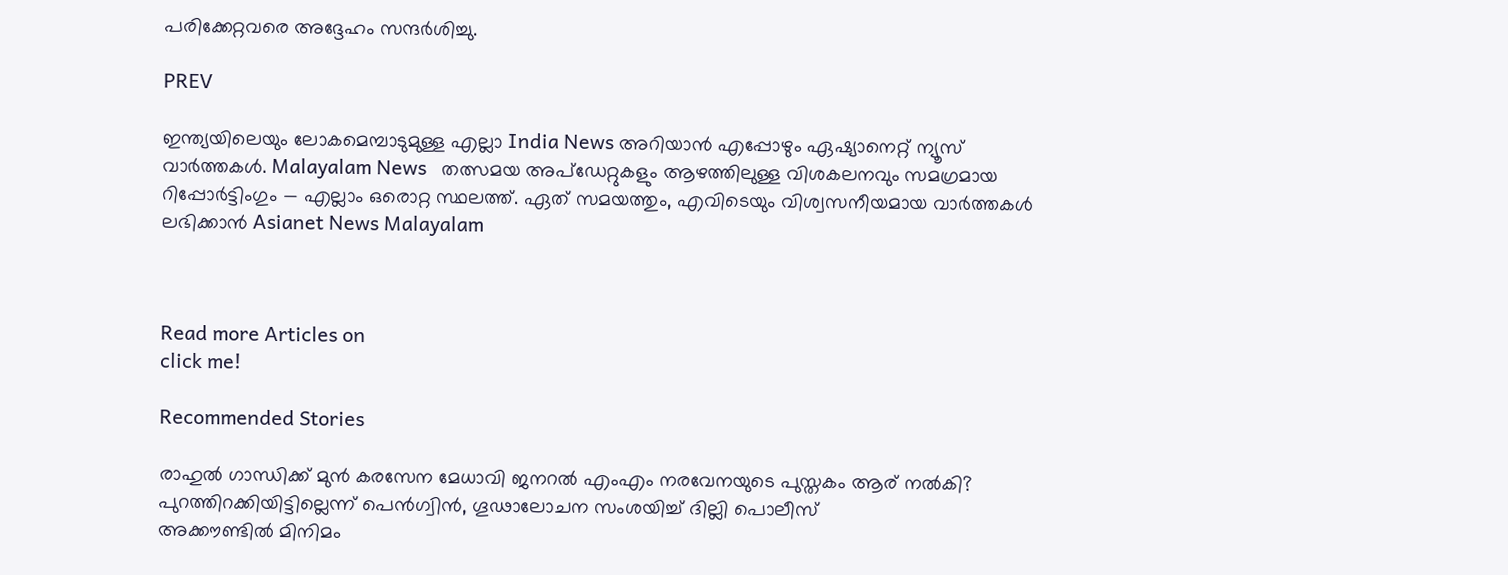പരിക്കേറ്റവരെ അദ്ദേഹം സന്ദർശിച്ചു.

PREV

ഇന്ത്യയിലെയും ലോകമെമ്പാടുമുള്ള എല്ലാ India News അറിയാൻ എപ്പോഴും ഏഷ്യാനെറ്റ് ന്യൂസ് വാർത്തകൾ. Malayalam News   തത്സമയ അപ്‌ഡേറ്റുകളും ആഴത്തിലുള്ള വിശകലനവും സമഗ്രമായ റിപ്പോർട്ടിംഗും — എല്ലാം ഒരൊറ്റ സ്ഥലത്ത്. ഏത് സമയത്തും, എവിടെയും വിശ്വസനീയമായ വാർത്തകൾ ലഭിക്കാൻ Asianet News Malayalam



Read more Articles on
click me!

Recommended Stories

രാഹുല്‍ ഗാന്ധിക്ക് മുന്‍ കരസേന മേധാവി ജനറൽ എംഎം നരവേനയുടെ പുസ്തകം ആര് നൽകി? പുറത്തിറക്കിയിട്ടില്ലെന്ന് പെൻഗ്വിൻ, ഗൂഢാലോചന സംശയിച്ച് ദില്ലി പൊലീസ്
അക്കൗണ്ടിൽ മിനിമം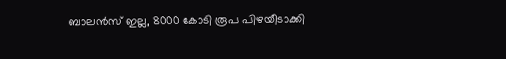ബാലൻസ് ഇല്ല, 8000 കോടി രൂപ പിഴയീടാക്കി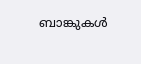ബാങ്കുകൾ